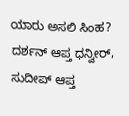ಯಾರು ಅಸಲಿ ಸಿಂಹ? ದರ್ಶನ್ ಆಪ್ತ ಧನ್ವೀರ್, ಸುದೀಪ್ ಆಪ್ತ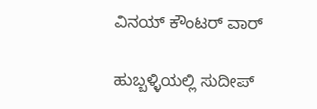ವಿನಯ್ ಕೌಂಟರ್ ವಾರ್

ಹುಬ್ಬಳ್ಳಿಯಲ್ಲಿ ಸುದೀಪ್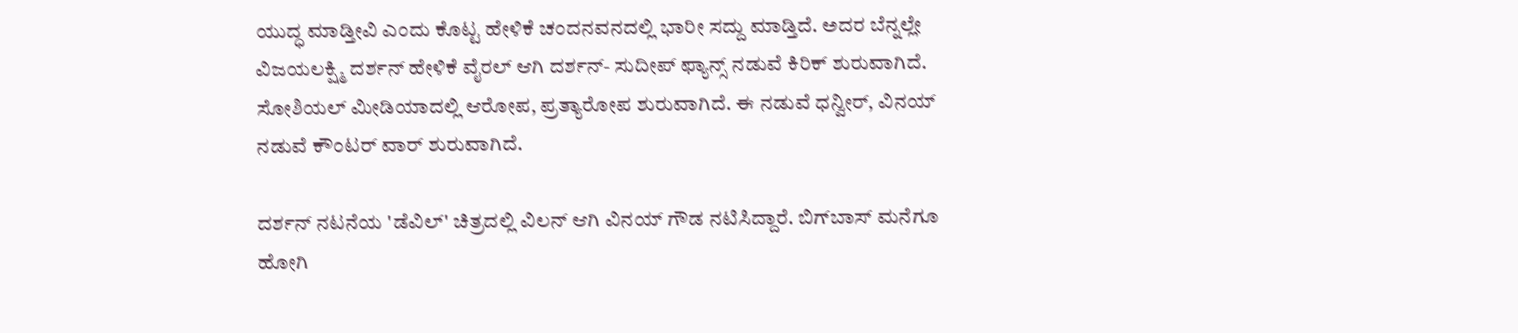ಯುದ್ಧ ಮಾಡ್ತೀವಿ ಎಂದು ಕೊಟ್ಟ ಹೇಳಿಕೆ ಚಂದನವನದಲ್ಲಿ ಭಾರೀ ಸದ್ದು ಮಾಡ್ತಿದೆ. ಅದರ ಬೆನ್ನಲ್ಲೇ ವಿಜಯಲಕ್ಷ್ಮಿ ದರ್ಶನ್ ಹೇಳಿಕೆ ವೈರಲ್ ಆಗಿ ದರ್ಶನ್- ಸುದೀಪ್ ಫ್ಯಾನ್ಸ್ ನಡುವೆ ಕಿರಿಕ್ ಶುರುವಾಗಿದೆ. ಸೋಶಿಯಲ್ ಮೀಡಿಯಾದಲ್ಲಿ ಆರೋಪ, ಪ್ರತ್ಯಾರೋಪ ಶುರುವಾಗಿದೆ. ಈ ನಡುವೆ ಧನ್ವೀರ್, ವಿನಯ್ ನಡುವೆ ಕೌಂಟರ್ ವಾರ್ ಶುರುವಾಗಿದೆ.

ದರ್ಶನ್ ನಟನೆಯ 'ಡೆವಿಲ್' ಚಿತ್ರದಲ್ಲಿ ವಿಲನ್ ಆಗಿ ವಿನಯ್ ಗೌಡ ನಟಿಸಿದ್ದಾರೆ. ಬಿಗ್‌ಬಾಸ್ ಮನೆಗೂ ಹೋಗಿ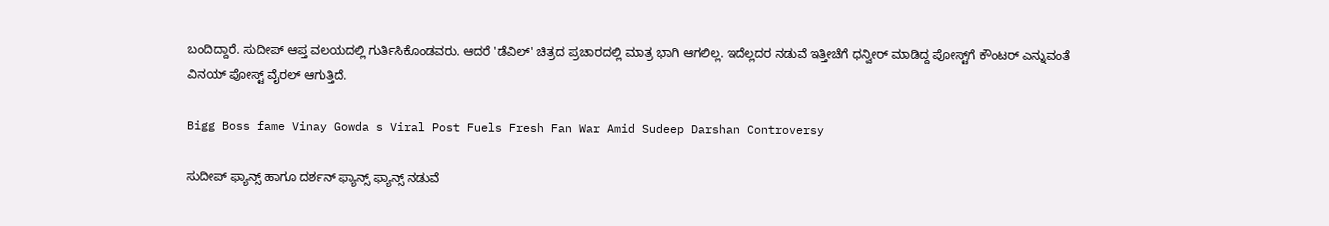ಬಂದಿದ್ದಾರೆ. ಸುದೀಪ್ ಆಪ್ತ ವಲಯದಲ್ಲಿ ಗುರ್ತಿಸಿಕೊಂಡವರು. ಆದರೆ 'ಡೆವಿಲ್' ಚಿತ್ರದ ಪ್ರಚಾರದಲ್ಲಿ ಮಾತ್ರ ಭಾಗಿ ಆಗಲಿಲ್ಲ. ಇದೆಲ್ಲದರ ನಡುವೆ ಇತ್ತೀಚೆಗೆ ಧನ್ವೀರ್ ಮಾಡಿದ್ದ ಪೋಸ್ಟ್‌ಗೆ ಕೌಂಟರ್ ಎನ್ನುವಂತೆ ವಿನಯ್ ಪೋಸ್ಟ್ ವೈರಲ್ ಆಗುತ್ತಿದೆ.

Bigg Boss fame Vinay Gowda s Viral Post Fuels Fresh Fan War Amid Sudeep Darshan Controversy

ಸುದೀಪ್ ಫ್ಯಾನ್ಸ್ ಹಾಗೂ ದರ್ಶನ್ ಫ್ಯಾನ್ಸ್ ಫ್ಯಾನ್ಸ್ ನಡುವೆ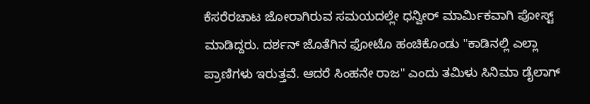ಕೆಸರೆರಚಾಟ ಜೋರಾಗಿರುವ ಸಮಯದಲ್ಲೇ ಧನ್ವೀರ್ ಮಾರ್ಮಿಕವಾಗಿ ಪೋಸ್ಟ್ ಮಾಡಿದ್ದರು. ದರ್ಶನ್ ಜೊತೆಗಿನ ಫೋಟೊ ಹಂಚಿಕೊಂಡು "ಕಾಡಿನಲ್ಲಿ ಎಲ್ಲಾ ಪ್ರಾಣಿಗಳು ಇರುತ್ತವೆ. ಆದರೆ ಸಿಂಹನೇ ರಾಜ" ಎಂದು ತಮಿಳು ಸಿನಿಮಾ ಡೈಲಾಗ್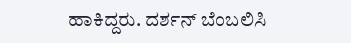ಹಾಕಿದ್ದರು. ದರ್ಶನ್ ಬೆಂಬಲಿಸಿ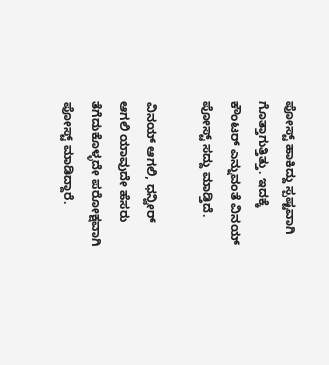ಪೋಸ್ಟ್ ಹಾಕಿದ್ದು ಸ್ಪಷ್ಟವಾಗಿ ಗೊತ್ತಾಗುತ್ತಿತ್ತು. ಇದಕ್ಕೆ ಕೌಂಟರ್ ಎನ್ನುವಂತೆ ವಿನಯ್ ಪೋಸ್ಟ್ ಸದ್ದು ಮಾಡ್ತಿದೆ.

ವಿನಯ್ ಆಗಲಿ, ಧನ್ವೀರ್ ಆಗಲಿ ಯಾವುದೇ ಹೆಸರು ತೆಗೆದುಕೊಳ್ಳದೇ ಪರೋಕ್ಷವಾಗಿ ಪೋಸ್ಟ್ ಮಾಡಿದ್ದಾರೆ.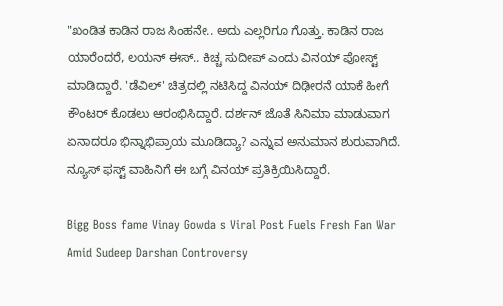"ಖಂಡಿತ ಕಾಡಿನ ರಾಜ ಸಿಂಹನೇ.. ಅದು ಎಲ್ಲರಿಗೂ ಗೊತ್ತು. ಕಾಡಿನ ರಾಜ ಯಾರೆಂದರೆ, ಲಯನ್ ಈಸ್.. ಕಿಚ್ಚ ಸುದೀಪ್ ಎಂದು ವಿನಯ್ ಪೋಸ್ಟ್ ಮಾಡಿದ್ದಾರೆ. 'ಡೆವಿಲ್' ಚಿತ್ರದಲ್ಲಿ ನಟಿಸಿದ್ದ ವಿನಯ್ ದಿಢೀರನೆ ಯಾಕೆ ಹೀಗೆ ಕೌಂಟರ್ ಕೊಡಲು ಆರಂಭಿಸಿದ್ದಾರೆ. ದರ್ಶನ್ ಜೊತೆ ಸಿನಿಮಾ ಮಾಡುವಾಗ ಏನಾದರೂ ಭಿನ್ನಾಭಿಪ್ರಾಯ ಮೂಡಿದ್ಯಾ? ಎನ್ನುವ ಅನುಮಾನ ಶುರುವಾಗಿದೆ. ನ್ಯೂಸ್ ಫಸ್ಟ್ ವಾಹಿನಿಗೆ ಈ ಬಗ್ಗೆ ವಿನಯ್ ಪ್ರತಿಕ್ರಿಯಿಸಿದ್ದಾರೆ.

Bigg Boss fame Vinay Gowda s Viral Post Fuels Fresh Fan War Amid Sudeep Darshan Controversy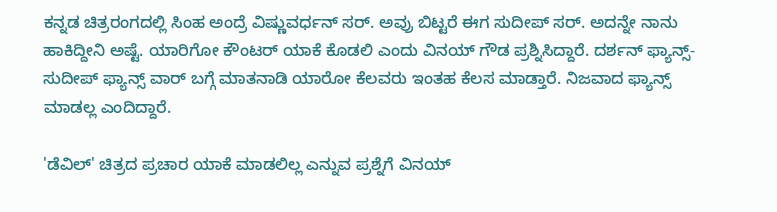ಕನ್ನಡ ಚಿತ್ರರಂಗದಲ್ಲಿ ಸಿಂಹ ಅಂದ್ರೆ ವಿಷ್ಣುವರ್ಧನ್ ಸರ್. ಅವ್ರು ಬಿಟ್ಟರೆ ಈಗ ಸುದೀಪ್ ಸರ್. ಅದನ್ನೇ ನಾನು ಹಾಕಿದ್ದೀನಿ ಅಷ್ಟೆ. ಯಾರಿಗೋ ಕೌಂಟರ್ ಯಾಕೆ ಕೊಡಲಿ ಎಂದು ವಿನಯ್ ಗೌಡ ಪ್ರಶ್ನಿಸಿದ್ದಾರೆ. ದರ್ಶನ್ ಫ್ಯಾನ್ಸ್- ಸುದೀಪ್ ಫ್ಯಾನ್ಸ್ ವಾರ್ ಬಗ್ಗೆ ಮಾತನಾಡಿ ಯಾರೋ ಕೆಲವರು ಇಂತಹ ಕೆಲಸ ಮಾಡ್ತಾರೆ. ನಿಜವಾದ ಫ್ಯಾನ್ಸ್ ಮಾಡಲ್ಲ ಎಂದಿದ್ದಾರೆ.

'ಡೆವಿಲ್' ಚಿತ್ರದ ಪ್ರಚಾರ ಯಾಕೆ ಮಾಡಲಿಲ್ಲ ಎನ್ನುವ ಪ್ರಶ್ನೆಗೆ ವಿನಯ್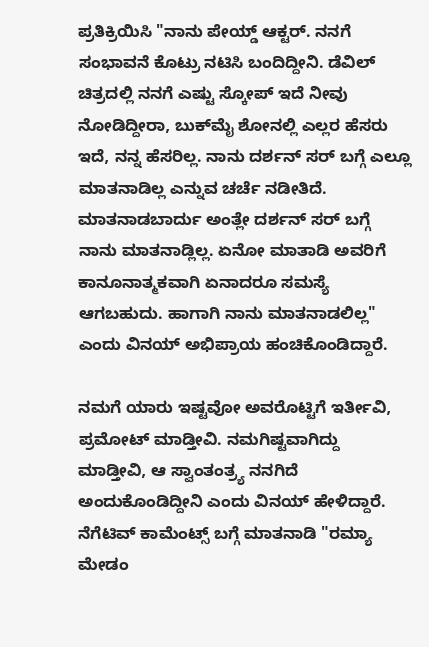ಪ್ರತಿಕ್ರಿಯಿಸಿ "ನಾನು ಪೇಯ್ಡ್ ಆಕ್ಟರ್. ನನಗೆ ಸಂಭಾವನೆ ಕೊಟ್ರು ನಟಿಸಿ ಬಂದಿದ್ದೀನಿ. ಡೆವಿಲ್ ಚಿತ್ರದಲ್ಲಿ ನನಗೆ ಎಷ್ಟು ಸ್ಕೋಪ್ ಇದೆ ನೀವು ನೋಡಿದ್ದೀರಾ, ಬುಕ್‌ಮೈ ಶೋನಲ್ಲಿ ಎಲ್ಲರ ಹೆಸರು ಇದೆ, ನನ್ನ ಹೆಸರಿಲ್ಲ. ನಾನು ದರ್ಶನ್ ಸರ್ ಬಗ್ಗೆ ಎಲ್ಲೂ ಮಾತನಾಡಿಲ್ಲ ಎನ್ನುವ ಚರ್ಚೆ ನಡೀತಿದೆ. ಮಾತನಾಡಬಾರ್ದು ಅಂತ್ಲೇ ದರ್ಶನ್ ಸರ್ ಬಗ್ಗೆ ನಾನು ಮಾತನಾಡ್ಲಿಲ್ಲ. ಏನೋ ಮಾತಾಡಿ ಅವರಿಗೆ ಕಾನೂನಾತ್ಮಕವಾಗಿ ಏನಾದರೂ ಸಮಸ್ಯೆ ಆಗಬಹುದು. ಹಾಗಾಗಿ ನಾನು ಮಾತನಾಡಲಿಲ್ಲ" ಎಂದು ವಿನಯ್ ಅಭಿಪ್ರಾಯ ಹಂಚಿಕೊಂಡಿದ್ದಾರೆ.

ನಮಗೆ ಯಾರು ಇಷ್ಟವೋ ಅವರೊಟ್ಟಿಗೆ ಇರ್ತೀವಿ, ಪ್ರಮೋಟ್ ಮಾಡ್ತೀವಿ. ನಮಗಿಷ್ಟವಾಗಿದ್ದು ಮಾಡ್ತೀವಿ, ಆ ಸ್ವಾಂತಂತ್ರ್ಯ ನನಗಿದೆ ಅಂದುಕೊಂಡಿದ್ದೀನಿ ಎಂದು ವಿನಯ್ ಹೇಳಿದ್ದಾರೆ. ನೆಗೆಟಿವ್ ಕಾಮೆಂಟ್ಸ್ ಬಗ್ಗೆ ಮಾತನಾಡಿ "ರಮ್ಯಾ ಮೇಡಂ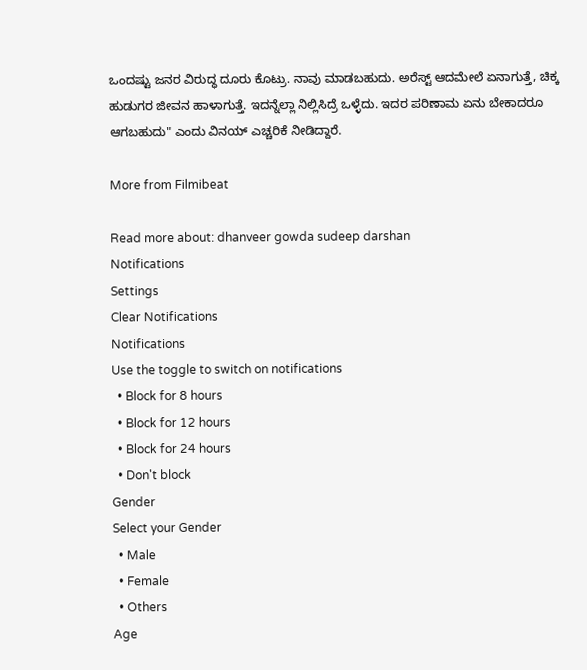ಒಂದಷ್ಟು ಜನರ ವಿರುದ್ಧ ದೂರು ಕೊಟ್ರು. ನಾವು ಮಾಡಬಹುದು. ಅರೆಸ್ಟ್ ಆದಮೇಲೆ ಏನಾಗುತ್ತೆ, ಚಿಕ್ಕ ಹುಡುಗರ ಜೀವನ ಹಾಳಾಗುತ್ತೆ. ಇದನ್ನೆಲ್ಲಾ ನಿಲ್ಲಿಸಿದ್ರೆ ಒಳ್ಳೆದು. ಇದರ ಪರಿಣಾಮ ಏನು ಬೇಕಾದರೂ ಆಗಬಹುದು" ಎಂದು ವಿನಯ್ ಎಚ್ಚರಿಕೆ ನೀಡಿದ್ದಾರೆ.

More from Filmibeat

Read more about: dhanveer gowda sudeep darshan
Notifications
Settings
Clear Notifications
Notifications
Use the toggle to switch on notifications
  • Block for 8 hours
  • Block for 12 hours
  • Block for 24 hours
  • Don't block
Gender
Select your Gender
  • Male
  • Female
  • Others
Age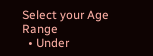Select your Age Range
  • Under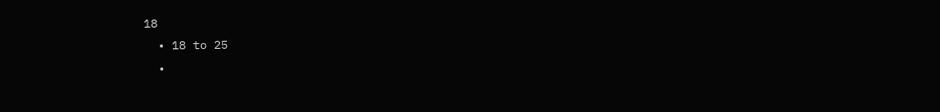18
  • 18 to 25
  •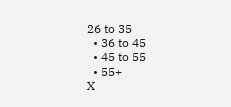26 to 35
  • 36 to 45
  • 45 to 55
  • 55+
X